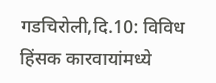गडचिरोली,दि.10: विविध हिंसक कारवायांमध्ये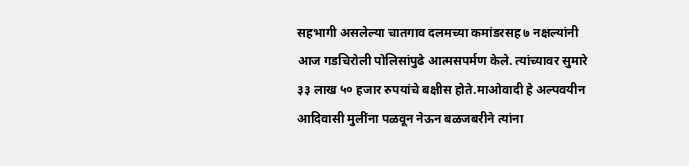सहभागी असलेल्या चातगाव दलमच्या कमांडरसह ७ नक्षल्यांनी आज गडचिरोली पोलिसांपुढे आत्मसपर्मण केले. त्यांच्यावर सुमारे ३३ लाख ५० हजार रुपयांचे बक्षीस होते.माओवादी हे अल्पवयीन आदिवासी मुलींना पळवून नेऊन बळजबरीने त्यांना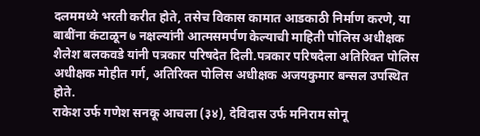दलममध्ये भरती करीत होते, तसेच विकास कामात आडकाठी निर्माण करणे, या बाबींना कंटाळून ७ नक्षल्यांनी आत्मसमर्पण केल्याची माहिती पोलिस अधीक्षक शैलेश बलकवडे यांनी पत्रकार परिषदेत दिली.पत्रकार परिषदेला अतिरिक्त पोलिस अधीक्षक मोहीत गर्ग, अतिरिक्त पोलिस अधीक्षक अजयकुमार बन्सल उपस्थित होते.
राकेश उर्फ गणेश सनकू आचला (३४), देविदास उर्फ मनिराम सोनू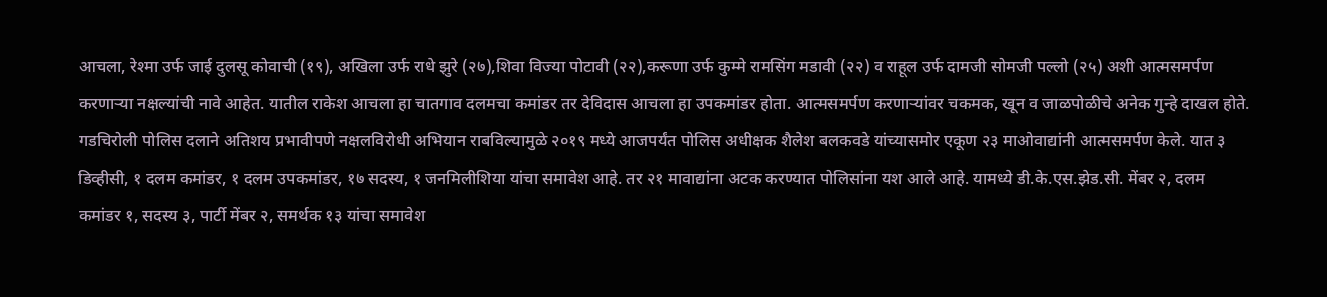आचला, रेश्मा उर्फ जाई दुलसू कोवाची (१९), अखिला उर्फ राधे झुरे (२७),शिवा विज्या पोटावी (२२),करूणा उर्फ कुम्मे रामसिंग मडावी (२२) व राहूल उर्फ दामजी सोमजी पल्लो (२५) अशी आत्मसमर्पण करणाऱ्या नक्षल्यांची नावे आहेत. यातील राकेश आचला हा चातगाव दलमचा कमांडर तर देविदास आचला हा उपकमांडर होता. आत्मसमर्पण करणाऱ्यांवर चकमक, खून व जाळपोळीचे अनेक गुन्हे दाखल होते.
गडचिरोली पोलिस दलाने अतिशय प्रभावीपणे नक्षलविरोधी अभियान राबविल्यामुळे २०१९ मध्ये आजपर्यंत पोलिस अधीक्षक शैलेश बलकवडे यांच्यासमोर एकूण २३ माओवाद्यांनी आत्मसमर्पण केले. यात ३ डिव्हीसी, १ दलम कमांडर, १ दलम उपकमांडर, १७ सदस्य, १ जनमिलीशिया यांचा समावेश आहे. तर २१ मावाद्यांना अटक करण्यात पोलिसांना यश आले आहे. यामध्ये डी.के.एस.झेड.सी. मेंबर २, दलम कमांडर १, सदस्य ३, पार्टी मेंबर २, समर्थक १३ यांचा समावेश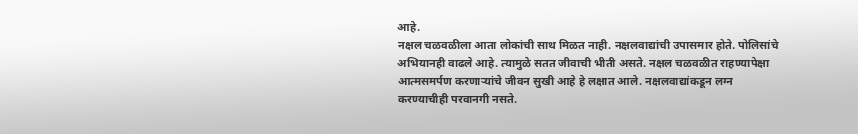आहे.
नक्षल चळवळीला आता लोकांची साथ मिळत नाही. नक्षलवाद्यांची उपासमार होते. पोलिसांचे अभियानही वाढले आहे. त्यामुळे सतत जीवाची भीती असते. नक्षल चळवळीत राहण्यापेक्षा आत्मसमर्पण करणाऱ्यांचे जीवन सुखी आहे हे लक्षात आले. नक्षलवाद्यांकडून लग्न करण्याचीही परवानगी नसते.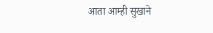आता आम्ही सुखाने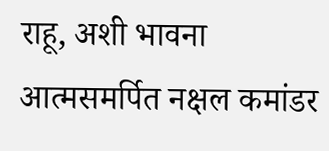राहू, अशी भावना आत्मसमर्पित नक्षल कमांडर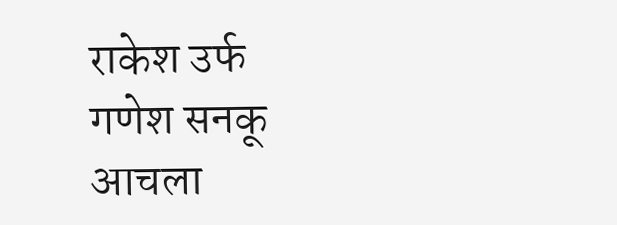राकेश उर्फ गणेश सनकू आचला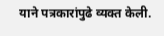याने पत्रकारांपुढे व्यक्त केली.